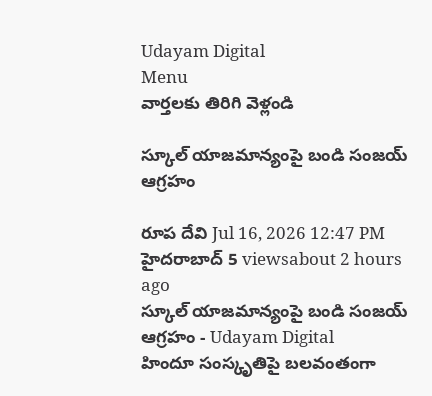Udayam Digital
Menu
వార్తలకు తిరిగి వెళ్లండి

స్కూల్ యాజమాన్యంపై బండి సంజయ్ ఆగ్రహం

రూప దేవి Jul 16, 2026 12:47 PM హైదరాబాద్ 5 viewsabout 2 hours ago
స్కూల్ యాజమాన్యంపై బండి సంజయ్ ఆగ్రహం - Udayam Digital
హిందూ సంస్కృతిపై బలవంతంగా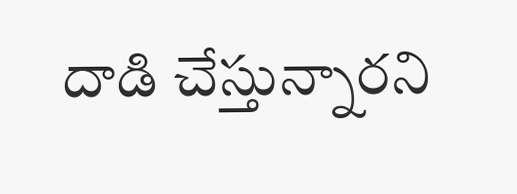దాడి చేస్తున్నారని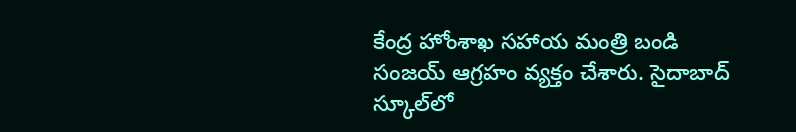కేంద్ర హోంశాఖ సహాయ మంత్రి బండి సంజయ్ ఆగ్రహం వ్యక్తం చేశారు. సైదాబాద్ స్కూల్‌లో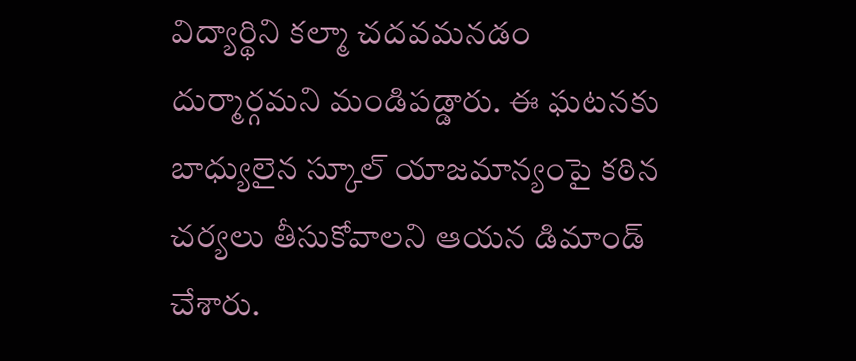విద్యార్థిని కల్మా చదవమనడం దుర్మార్గమని మండిపడ్డారు. ఈ ఘటనకు బాధ్యులైన స్కూల్ యాజమాన్యంపై కఠిన చర్యలు తీసుకోవాలని ఆయన డిమాండ్ చేశారు.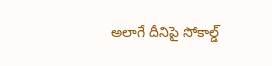అలాగే దీనిపై సోకాల్డ్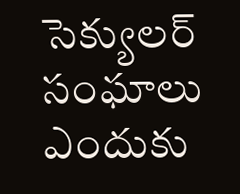సెక్యులర్ సంఘాలు ఎందుకు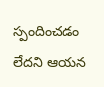స్పందించడం లేదని ఆయన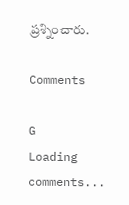ప్రశ్నించారు.

Comments

G
Loading comments...